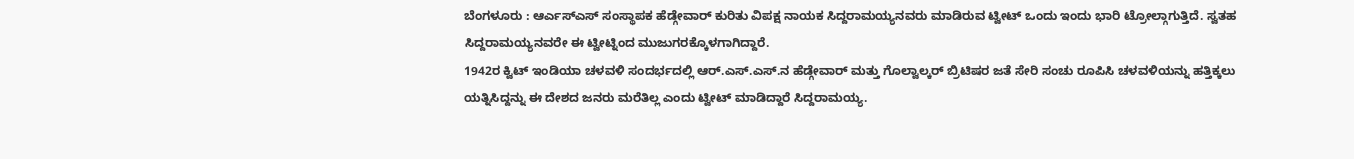ಬೆಂಗಳೂರು : ಆರ್ಎಸ್ಎಸ್ ಸಂಸ್ಥಾಪಕ ಹೆಡ್ಗೇವಾರ್ ಕುರಿತು ವಿಪಕ್ಷ ನಾಯಕ ಸಿದ್ದರಾಮಯ್ಯನವರು ಮಾಡಿರುವ ಟ್ವೀಟ್ ಒಂದು ಇಂದು ಭಾರಿ ಟ್ರೋಲ್ಗಾಗುತ್ತಿದೆ. ಸ್ವತಹ ಸಿದ್ದರಾಮಯ್ಯನವರೇ ಈ ಟ್ವೀಟ್ನಿಂದ ಮುಜುಗರಕ್ಕೊಳಗಾಗಿದ್ದಾರೆ.
1942ರ ಕ್ವಿಟ್ ಇಂಡಿಯಾ ಚಳವಳಿ ಸಂದರ್ಭದಲ್ಲಿ ಆರ್.ಎಸ್.ಎಸ್.ನ ಹೆಡ್ಗೇವಾರ್ ಮತ್ತು ಗೊಲ್ವಾಲ್ಕರ್ ಬ್ರಿಟಿಷರ ಜತೆ ಸೇರಿ ಸಂಚು ರೂಪಿಸಿ ಚಳವಳಿಯನ್ನು ಹತ್ತಿಕ್ಕಲು ಯತ್ನಿಸಿದ್ದನ್ನು ಈ ದೇಶದ ಜನರು ಮರೆತಿಲ್ಲ ಎಂದು ಟ್ವೀಟ್ ಮಾಡಿದ್ದಾರೆ ಸಿದ್ದರಾಮಯ್ಯ.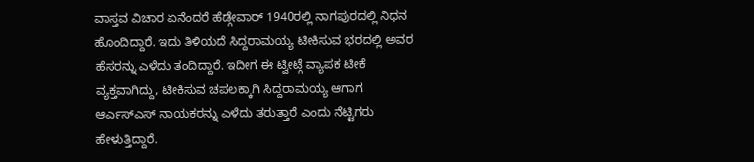ವಾಸ್ತವ ವಿಚಾರ ಏನೆಂದರೆ ಹೆಡ್ಗೇವಾರ್ 1940ರಲ್ಲಿ ನಾಗಪುರದಲ್ಲಿ ನಿಧನ ಹೊಂದಿದ್ದಾರೆ. ಇದು ತಿಳಿಯದೆ ಸಿದ್ದರಾಮಯ್ಯ ಟೀಕಿಸುವ ಭರದಲ್ಲಿ ಅವರ ಹೆಸರನ್ನು ಎಳೆದು ತಂದಿದ್ದಾರೆ. ಇದೀಗ ಈ ಟ್ವೀಟ್ಗೆ ವ್ಯಾಪಕ ಟೀಕೆ ವ್ಯಕ್ತವಾಗಿದ್ದು, ಟೀಕಿಸುವ ಚಪಲಕ್ಕಾಗಿ ಸಿದ್ದರಾಮಯ್ಯ ಆಗಾಗ ಆರ್ಎಸ್ಎಸ್ ನಾಯಕರನ್ನು ಎಳೆದು ತರುತ್ತಾರೆ ಎಂದು ನೆಟ್ಟಿಗರು ಹೇಳುತ್ತಿದ್ದಾರೆ.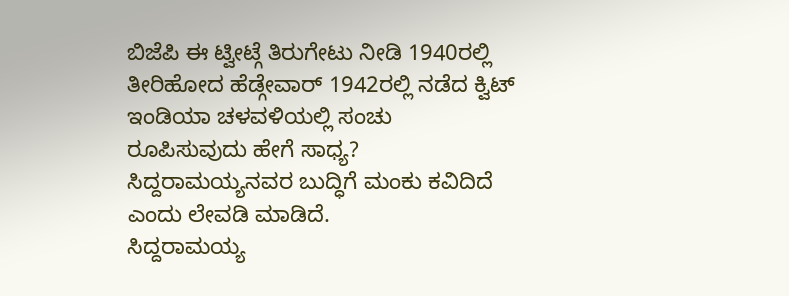ಬಿಜೆಪಿ ಈ ಟ್ವೀಟ್ಗೆ ತಿರುಗೇಟು ನೀಡಿ 1940ರಲ್ಲಿ ತೀರಿಹೋದ ಹೆಡ್ಗೇವಾರ್ 1942ರಲ್ಲಿ ನಡೆದ ಕ್ವಿಟ್ ಇಂಡಿಯಾ ಚಳವಳಿಯಲ್ಲಿ ಸಂಚು ರೂಪಿಸುವುದು ಹೇಗೆ ಸಾಧ್ಯ? ಸಿದ್ದರಾಮಯ್ಯನವರ ಬುದ್ಧಿಗೆ ಮಂಕು ಕವಿದಿದೆ ಎಂದು ಲೇವಡಿ ಮಾಡಿದೆ.
ಸಿದ್ದರಾಮಯ್ಯ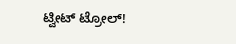ಟ್ವೀಟ್ ಟ್ರೋಲ್!